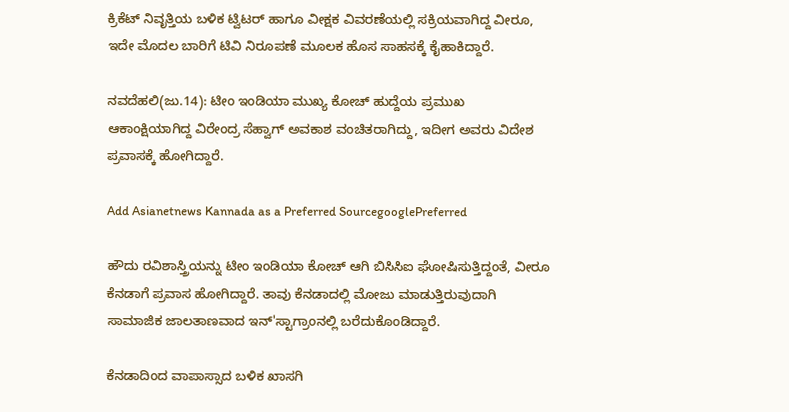ಕ್ರಿಕೆಟ್ ನಿವೃತ್ತಿಯ ಬಳಿಕ ಟ್ವಿಟರ್ ಹಾಗೂ ವೀಕ್ಷಕ ವಿವರಣೆಯಲ್ಲಿ ಸಕ್ರಿಯವಾಗಿದ್ದ ವೀರೂ, ಇದೇ ಮೊದಲ ಬಾರಿಗೆ ಟಿವಿ ನಿರೂಪಣೆ ಮೂಲಕ ಹೊಸ ಸಾಹಸಕ್ಕೆ ಕೈಹಾಕಿದ್ದಾರೆ.

ನವದೆಹಲಿ(ಜು.14): ಟೀಂ ಇಂಡಿಯಾ ಮುಖ್ಯ ಕೋಚ್ ಹುದ್ದೆಯ ಪ್ರಮುಖ ಆಕಾಂಕ್ಷಿಯಾಗಿದ್ದ ವಿರೇಂದ್ರ ಸೆಹ್ವಾಗ್ ಅವಕಾಶ ವಂಚಿತರಾಗಿದ್ದು, ಇದೀಗ ಅವರು ವಿದೇಶ ಪ್ರವಾಸಕ್ಕೆ ಹೋಗಿದ್ದಾರೆ.

Add Asianetnews Kannada as a Preferred SourcegooglePreferred

ಹೌದು ರವಿಶಾಸ್ತ್ರಿಯನ್ನು ಟೀಂ ಇಂಡಿಯಾ ಕೋಚ್ ಆಗಿ ಬಿಸಿಸಿಐ ಘೋಷಿಸುತ್ತಿದ್ದಂತೆ, ವೀರೂ ಕೆನಡಾಗೆ ಪ್ರವಾಸ ಹೋಗಿದ್ದಾರೆ. ತಾವು ಕೆನಡಾದಲ್ಲಿ ಮೋಜು ಮಾಡುತ್ತಿರುವುದಾಗಿ ಸಾಮಾಜಿಕ ಜಾಲತಾಣವಾದ ಇನ್'ಸ್ಟಾಗ್ರಾಂನಲ್ಲಿ ಬರೆದುಕೊಂಡಿದ್ದಾರೆ.

ಕೆನಡಾದಿಂದ ವಾಪಾಸ್ಸಾದ ಬಳಿಕ ಖಾಸಗಿ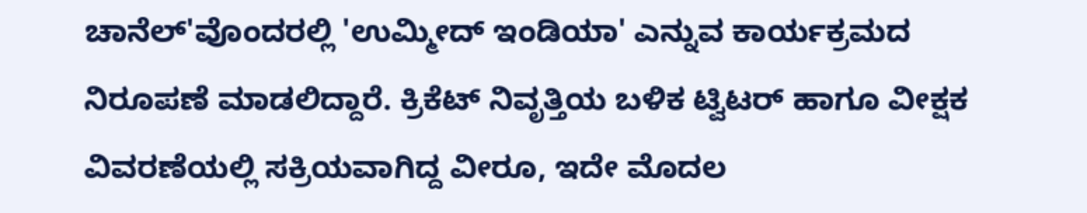ಚಾನೆಲ್'ವೊಂದರಲ್ಲಿ 'ಉಮ್ಮೀದ್ ಇಂಡಿಯಾ' ಎನ್ನುವ ಕಾರ್ಯಕ್ರಮದ ನಿರೂಪಣೆ ಮಾಡಲಿದ್ದಾರೆ. ಕ್ರಿಕೆಟ್ ನಿವೃತ್ತಿಯ ಬಳಿಕ ಟ್ವಿಟರ್ ಹಾಗೂ ವೀಕ್ಷಕ ವಿವರಣೆಯಲ್ಲಿ ಸಕ್ರಿಯವಾಗಿದ್ದ ವೀರೂ, ಇದೇ ಮೊದಲ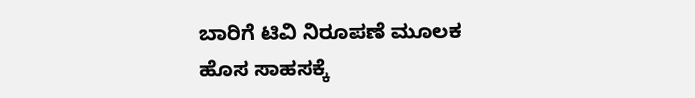ಬಾರಿಗೆ ಟಿವಿ ನಿರೂಪಣೆ ಮೂಲಕ ಹೊಸ ಸಾಹಸಕ್ಕೆ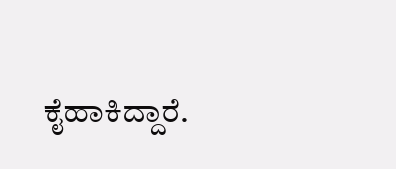ಕೈಹಾಕಿದ್ದಾರೆ.